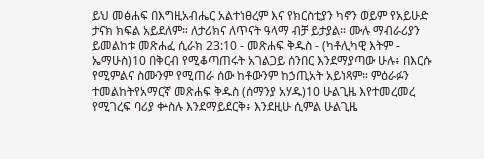ይህ መፅሐፍ በእግዚአብሔር አልተነፀረም እና የክርስቲያን ካኖን ወይም የአይሁድ ታናክ ክፍል አይደለም። ለታሪክና ለጥናት ዓላማ ብቻ ይታያል። ሙሉ ማብራሪያን ይመልከቱ መጽሐፈ ሲራክ 23:10 - መጽሐፍ ቅዱስ - (ካቶሊካዊ እትም - ኤማሁስ)10 በቅርብ የሚቆጣጠሩት አገልጋይ ሰንበር እንደማያጣው ሁሉ፥ በእርሱ የሚምልና ስሙንም የሚጠራ ሰው ከቶውንም ከኃጢአት አይነጻም። ምዕራፉን ተመልከትየአማርኛ መጽሐፍ ቅዱስ (ሰማንያ አሃዱ)10 ሁልጊዜ እየተመረመረ የሚገረፍ ባሪያ ቍስሉ እንደማይደርቅ፥ እንደዚሁ ሲምል ሁልጊዜ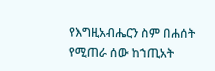የእግዚአብሔርን ስም በሐሰት የሚጠራ ሰው ከኀጢአት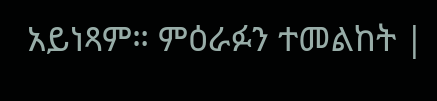አይነጻም። ምዕራፉን ተመልከት |